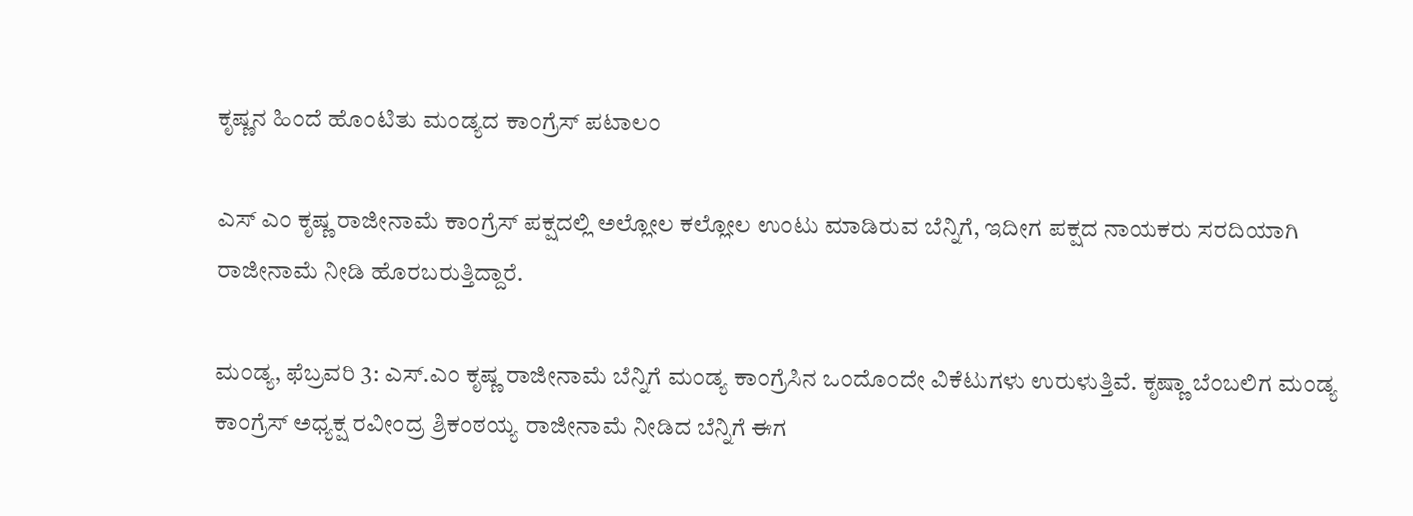ಕೃಷ್ಣನ ಹಿಂದೆ ಹೊಂಟಿತು ಮಂಡ್ಯದ ಕಾಂಗ್ರೆಸ್ ಪಟಾಲಂ

ಎಸ್ ಎಂ ಕೃಷ್ಣ ರಾಜೀನಾಮೆ ಕಾಂಗ್ರೆಸ್ ಪಕ್ಷದಲ್ಲಿ ಅಲ್ಲೋಲ ಕಲ್ಲೋಲ ಉಂಟು ಮಾಡಿರುವ ಬೆನ್ನಿಗೆ, ಇದೀಗ ಪಕ್ಷದ ನಾಯಕರು ಸರದಿಯಾಗಿ ರಾಜೀನಾಮೆ ನೀಡಿ ಹೊರಬರುತ್ತಿದ್ದಾರೆ.

ಮಂಡ್ಯ, ಫೆಬ್ರವರಿ 3: ಎಸ್.ಎಂ ಕೃಷ್ಣ ರಾಜೀನಾಮೆ ಬೆನ್ನಿಗೆ ಮಂಡ್ಯ ಕಾಂಗ್ರೆಸಿನ ಒಂದೊಂದೇ ವಿಕೆಟುಗಳು ಉರುಳುತ್ತಿವೆ. ಕೃಷ್ಣಾ ಬೆಂಬಲಿಗ ಮಂಡ್ಯ ಕಾಂಗ್ರೆಸ್ ಅಧ್ಯಕ್ಷ ರವೀಂದ್ರ ಶ್ರಿಕಂಠಯ್ಯ ರಾಜೀನಾಮೆ ನೀಡಿದ ಬೆನ್ನಿಗೆ ಈಗ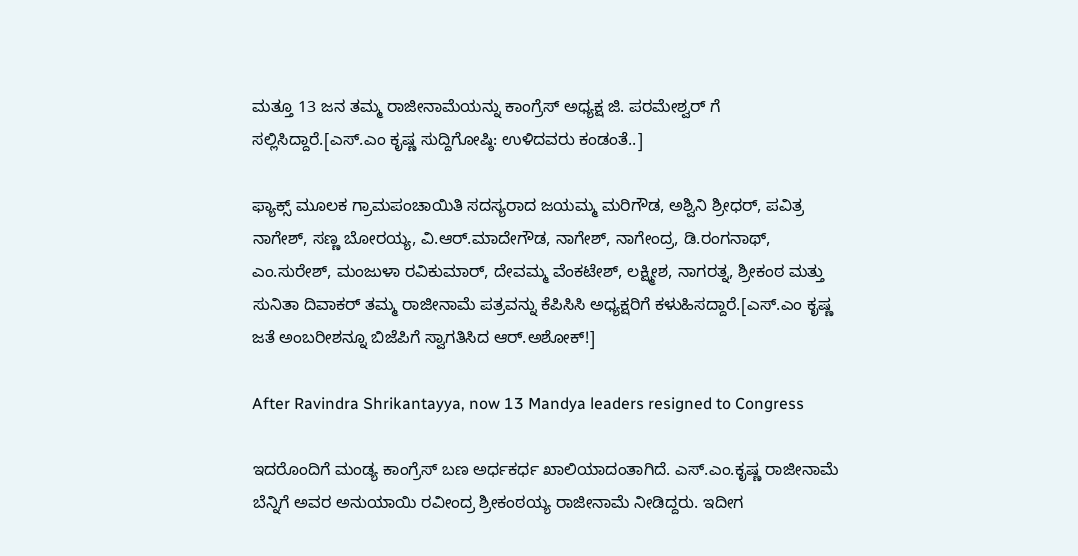ಮತ್ತೂ 13 ಜನ ತಮ್ಮ ರಾಜೀನಾಮೆಯನ್ನು ಕಾಂಗ್ರೆಸ್ ಅಧ್ಯಕ್ಷ ಜಿ. ಪರಮೇಶ್ವರ್ ಗೆ ಸಲ್ಲಿಸಿದ್ದಾರೆ.[ಎಸ್.ಎಂ ಕೃಷ್ಣ ಸುದ್ದಿಗೋಷ್ಠಿ: ಉಳಿದವರು ಕಂಡಂತೆ..]

ಫ್ಯಾಕ್ಸ್ ಮೂಲಕ ಗ್ರಾಮಪಂಚಾಯಿತಿ ಸದಸ್ಯರಾದ ಜಯಮ್ಮ ಮರಿಗೌಡ, ಅಶ್ವಿನಿ ಶ್ರೀಧರ್, ಪವಿತ್ರ ನಾಗೇಶ್, ಸಣ್ಣ ಬೋರಯ್ಯ, ವಿ.ಆರ್.ಮಾದೇಗೌಡ, ನಾಗೇಶ್, ನಾಗೇಂದ್ರ, ಡಿ.ರಂಗನಾಥ್, ಎಂ.ಸುರೇಶ್, ಮಂಜುಳಾ ರವಿಕುಮಾರ್, ದೇವಮ್ಮ ವೆಂಕಟೇಶ್, ಲಕ್ಷ್ಮೀಶ, ನಾಗರತ್ನ, ಶ್ರೀಕಂಠ ಮತ್ತು ಸುನಿತಾ ದಿವಾಕರ್ ತಮ್ಮ ರಾಜೀನಾಮೆ ಪತ್ರವನ್ನು ಕೆಪಿಸಿಸಿ ಅಧ್ಯಕ್ಷರಿಗೆ ಕಳುಹಿಸದ್ದಾರೆ.[ಎಸ್.ಎಂ ಕೃಷ್ಣ ಜತೆ ಅಂಬರೀಶನ್ನೂ ಬಿಜೆಪಿಗೆ ಸ್ವಾಗತಿಸಿದ ಆರ್.ಅಶೋಕ್!]

After Ravindra Shrikantayya, now 13 Mandya leaders resigned to Congress

ಇದರೊಂದಿಗೆ ಮಂಡ್ಯ ಕಾಂಗ್ರೆಸ್ ಬಣ ಅರ್ಧಕರ್ಧ ಖಾಲಿಯಾದಂತಾಗಿದೆ. ಎಸ್.ಎಂ.ಕೃಷ್ಣ ರಾಜೀನಾಮೆ ಬೆನ್ನಿಗೆ ಅವರ ಅನುಯಾಯಿ ರವೀಂದ್ರ ಶ್ರೀಕಂಠಯ್ಯ ರಾಜೀನಾಮೆ ನೀಡಿದ್ದರು. ಇದೀಗ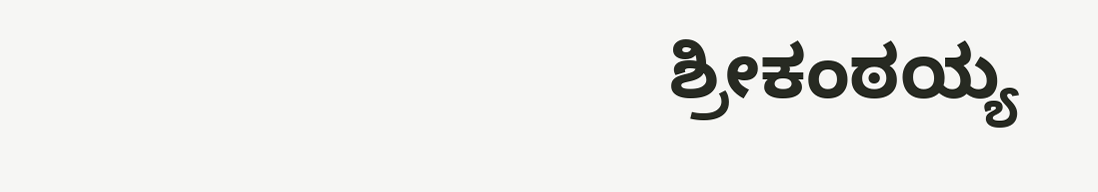ಶ್ರೀಕಂಠಯ್ಯ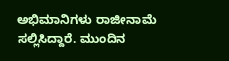ಅಭಿಮಾನಿಗಳು ರಾಜೀನಾಮೆ ಸಲ್ಲಿಸಿದ್ದಾರೆ. ಮುಂದಿನ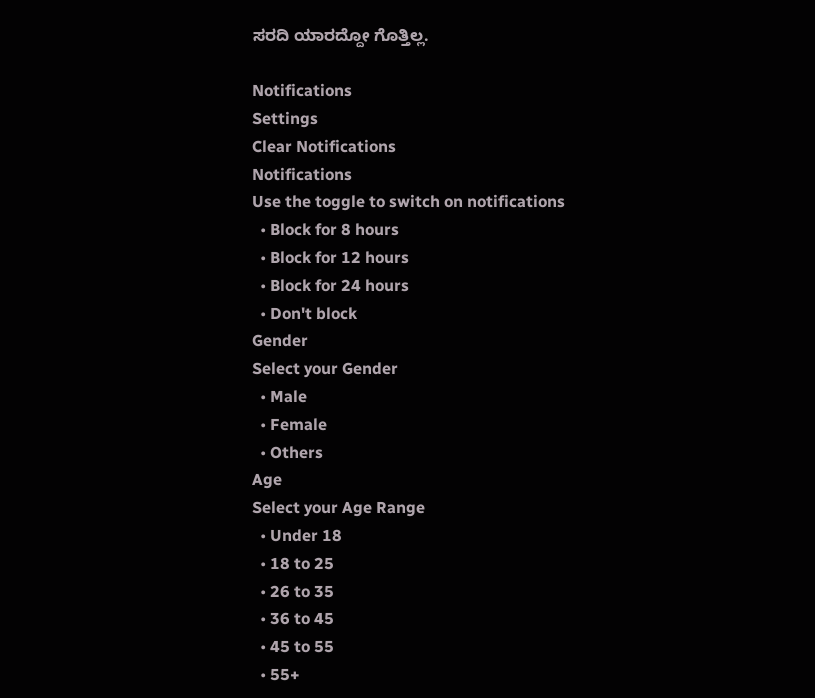ಸರದಿ ಯಾರದ್ದೋ ಗೊತ್ತಿಲ್ಲ.

Notifications
Settings
Clear Notifications
Notifications
Use the toggle to switch on notifications
  • Block for 8 hours
  • Block for 12 hours
  • Block for 24 hours
  • Don't block
Gender
Select your Gender
  • Male
  • Female
  • Others
Age
Select your Age Range
  • Under 18
  • 18 to 25
  • 26 to 35
  • 36 to 45
  • 45 to 55
  • 55+